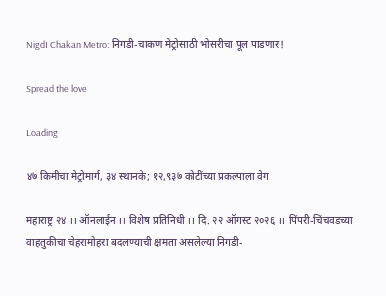NigdI Chakan Metro: निगडी-चाकण मेट्रोसाठी भोसरीचा पूल पाडणार!

Spread the love

Loading

४७ किमीचा मेट्रोमार्ग, ३४ स्थानके; १२,९३७ कोटींच्या प्रकल्पाला वेग

महाराष्ट्र २४ ।। ऑनलाईन ।। विशेष प्रतिनिधी ।। दि. २२ ऑगस्ट २०२६ ।। पिंपरी-चिंचवडच्या वाहतुकीचा चेहरामोहरा बदलण्याची क्षमता असलेल्या निगडी-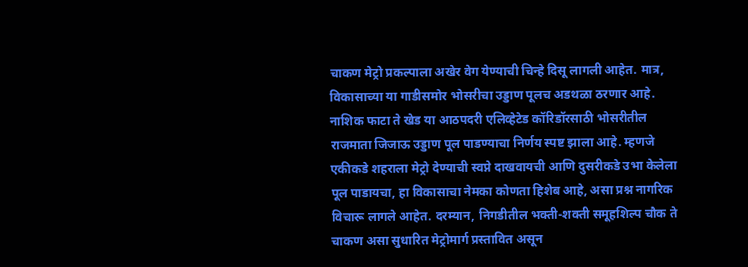चाकण मेट्रो प्रकल्पाला अखेर वेग येण्याची चिन्हे दिसू लागली आहेत. मात्र, विकासाच्या या गाडीसमोर भोसरीचा उड्डाण पूलच अडथळा ठरणार आहे. नाशिक फाटा ते खेड या आठपदरी एलिव्हेटेड कॉरिडॉरसाठी भोसरीतील राजमाता जिजाऊ उड्डाण पूल पाडण्याचा निर्णय स्पष्ट झाला आहे. म्हणजे एकीकडे शहराला मेट्रो देण्याची स्वप्ने दाखवायची आणि दुसरीकडे उभा केलेला पूल पाडायचा, हा विकासाचा नेमका कोणता हिशेब आहे, असा प्रश्न नागरिक विचारू लागले आहेत. दरम्यान, निगडीतील भक्ती-शक्ती समूहशिल्प चौक ते चाकण असा सुधारित मेट्रोमार्ग प्रस्तावित असून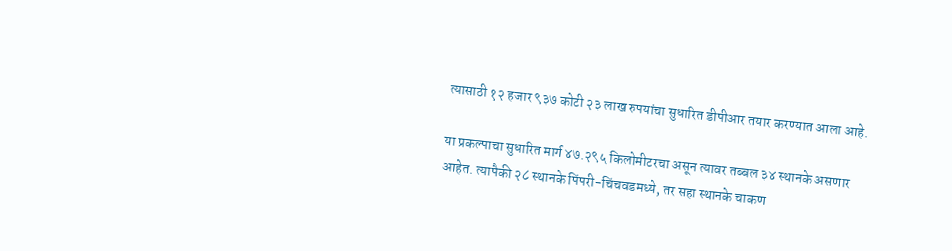त्यासाठी १२ हजार ९३७ कोटी २३ लाख रुपयांचा सुधारित डीपीआर तयार करण्यात आला आहे.

या प्रकल्पाचा सुधारित मार्ग ४७.२९५ किलोमीटरचा असून त्यावर तब्बल ३४ स्थानके असणार आहेत. त्यापैकी २८ स्थानके पिंपरी-चिंचवडमध्ये, तर सहा स्थानके चाकण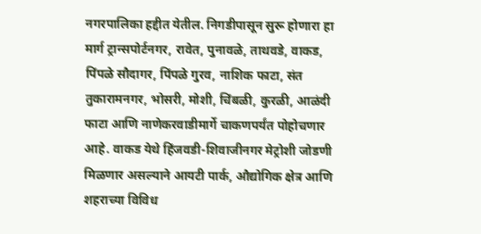नगरपालिका हद्दीत येतील. निगडीपासून सुरू होणारा हा मार्ग ट्रान्सपोर्टनगर, रावेत, पुनावळे, ताथवडे, वाकड, पिंपळे सौदागर, पिंपळे गुरव, नाशिक फाटा, संत तुकारामनगर, भोसरी, मोशी, चिंबळी, कुरळी, आळंदी फाटा आणि नाणेकरवाडीमार्गे चाकणपर्यंत पोहोचणार आहे. वाकड येथे हिंजवडी-शिवाजीनगर मेट्रोशी जोडणी मिळणार असल्याने आयटी पार्क, औद्योगिक क्षेत्र आणि शहराच्या विविध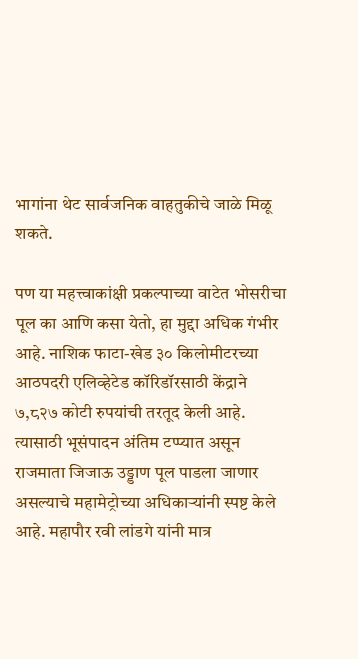भागांना थेट सार्वजनिक वाहतुकीचे जाळे मिळू शकते.

पण या महत्त्वाकांक्षी प्रकल्पाच्या वाटेत भोसरीचा पूल का आणि कसा येतो, हा मुद्दा अधिक गंभीर आहे. नाशिक फाटा-खेड ३० किलोमीटरच्या आठपदरी एलिव्हेटेड कॉरिडॉरसाठी केंद्राने ७,८२७ कोटी रुपयांची तरतूद केली आहे. त्यासाठी भूसंपादन अंतिम टप्प्यात असून राजमाता जिजाऊ उड्डाण पूल पाडला जाणार असल्याचे महामेट्रोच्या अधिकाऱ्यांनी स्पष्ट केले आहे. महापौर रवी लांडगे यांनी मात्र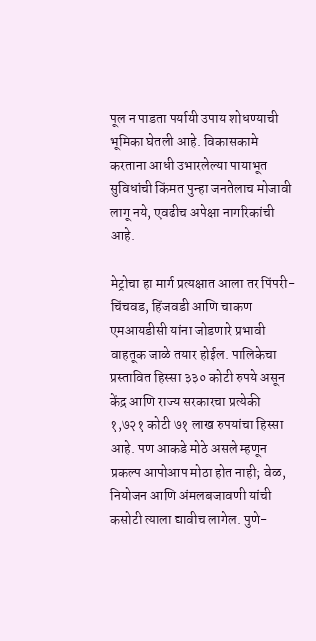पूल न पाडता पर्यायी उपाय शोधण्याची भूमिका घेतली आहे. विकासकामे करताना आधी उभारलेल्या पायाभूत सुविधांची किंमत पुन्हा जनतेलाच मोजावी लागू नये, एवढीच अपेक्षा नागरिकांची आहे.

मेट्रोचा हा मार्ग प्रत्यक्षात आला तर पिंपरी-चिंचवड, हिंजवडी आणि चाकण एमआयडीसी यांना जोडणारे प्रभावी वाहतूक जाळे तयार होईल. पालिकेचा प्रस्तावित हिस्सा ३३० कोटी रुपये असून केंद्र आणि राज्य सरकारचा प्रत्येकी १,७२१ कोटी ७१ लाख रुपयांचा हिस्सा आहे. पण आकडे मोठे असले म्हणून प्रकल्प आपोआप मोठा होत नाही; वेळ, नियोजन आणि अंमलबजावणी यांची कसोटी त्याला द्यावीच लागेल. पुणे-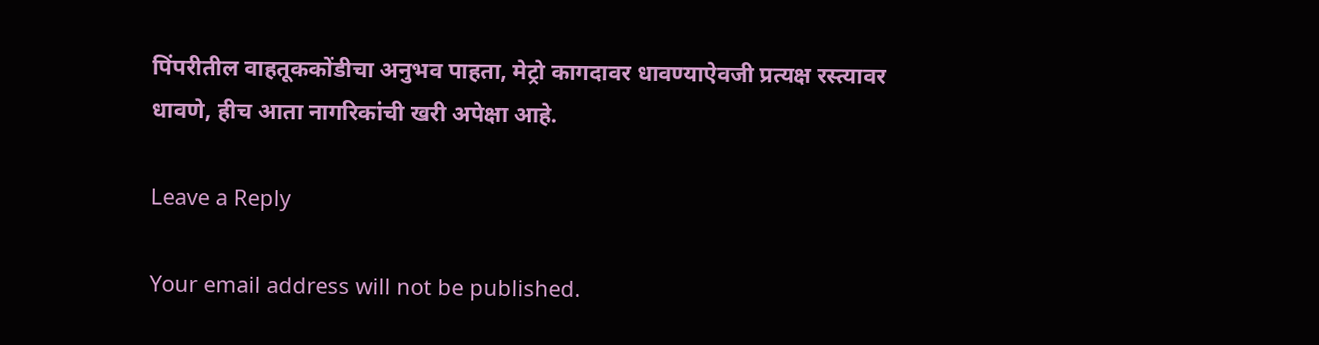पिंपरीतील वाहतूककोंडीचा अनुभव पाहता, मेट्रो कागदावर धावण्याऐवजी प्रत्यक्ष रस्त्यावर धावणे, हीच आता नागरिकांची खरी अपेक्षा आहे.

Leave a Reply

Your email address will not be published.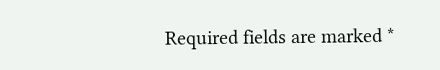Required fields are marked *